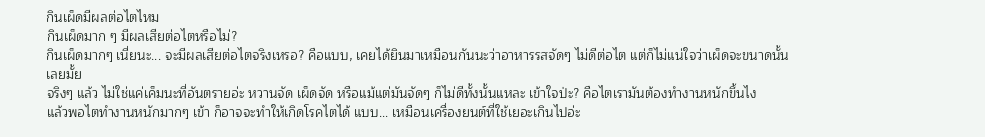กินเผ็ดมีผลต่อไตไหม
กินเผ็ดมาก ๆ มีผลเสียต่อไตหรือไม่?
กินเผ็ดมากๆ เนี่ยนะ... จะมีผลเสียต่อไตจริงเหรอ? คือแบบ, เคยได้ยินมาเหมือนกันนะว่าอาหารรสจัดๆ ไม่ดีต่อไต แต่ก็ไม่แน่ใจว่าเผ็ดจะขนาดนั้นเลยมั้ย
จริงๆ แล้ว ไม่ใช่แค่เค็มนะที่อันตรายอ่ะ หวานจัด เผ็ดจัด หรือแม้แต่มันจัดๆ ก็ไม่ดีทั้งนั้นแหละ เข้าใจป่ะ? คือไตเรามันต้องทำงานหนักขึ้นไง
แล้วพอไตทำงานหนักมากๆ เข้า ก็อาจจะทำให้เกิดโรคไตได้ แบบ... เหมือนเครื่องยนต์ที่ใช้เยอะเกินไปอ่ะ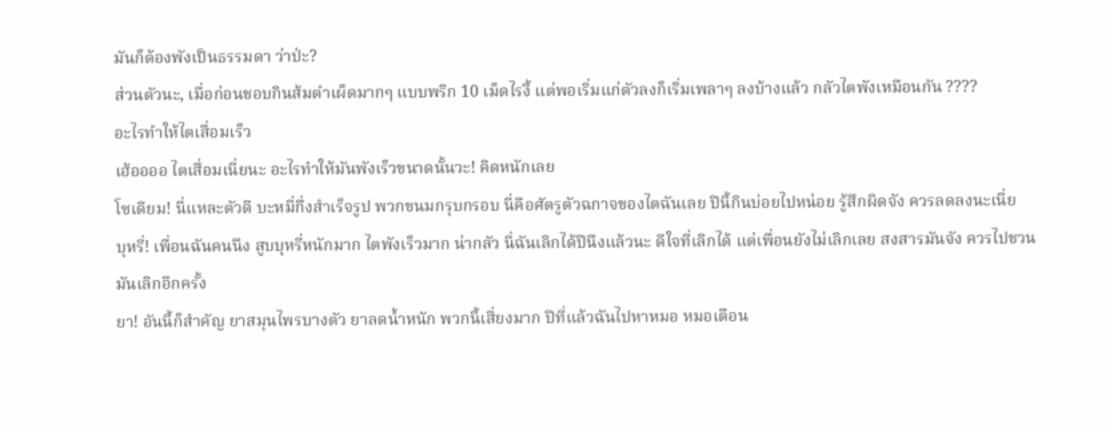มันก็ต้องพังเป็นธรรมดา ว่าป่ะ?
ส่วนตัวนะ, เมื่อก่อนชอบกินส้มตำเผ็ดมากๆ แบบพริก 10 เม็ดไรงี้ แต่พอเริ่มแก่ตัวลงก็เริ่มเพลาๆ ลงบ้างแล้ว กลัวไตพังเหมือนกัน ????
อะไรทำให้ไตเสื่อมเร็ว
เฮ้ออออ ไตเสื่อมเนี่ยนะ อะไรทำให้มันพังเร็วขนาดนั้นวะ! คิดหนักเลย
โซเดียม! นี่แหละตัวดี บะหมี่กึ่งสำเร็จรูป พวกขนมกรุบกรอบ นี่คือศัตรูตัวฉกาจของไตฉันเลย ปีนี้กินบ่อยไปหน่อย รู้สึกผิดจัง ควรลดลงนะเนี่ย
บุหรี่! เพื่อนฉันคนนึง สูบบุหรี่หนักมาก ไตพังเร็วมาก น่ากลัว นี่ฉันเลิกได้ปีนึงแล้วนะ ดีใจที่เลิกได้ แต่เพื่อนยังไม่เลิกเลย สงสารมันจัง ควรไปชวนมันเลิกอีกครั้ง
ยา! อันนี้ก็สำคัญ ยาสมุนไพรบางตัว ยาลดน้ำหนัก พวกนี้เสี่ยงมาก ปีที่แล้วฉันไปหาหมอ หมอเตือน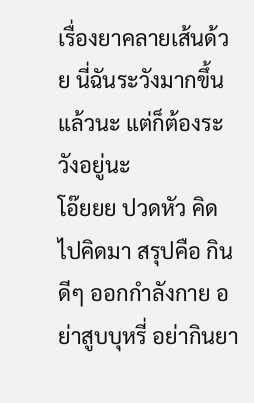เรื่องยาคลายเส้นด้วย นี่ฉันระวังมากขึ้นแล้วนะ แต่ก็ต้องระวังอยู่นะ
โอ๊ยยย ปวดหัว คิดไปคิดมา สรุปคือ กินดีๆ ออกกำลังกาย อย่าสูบบุหรี่ อย่ากินยา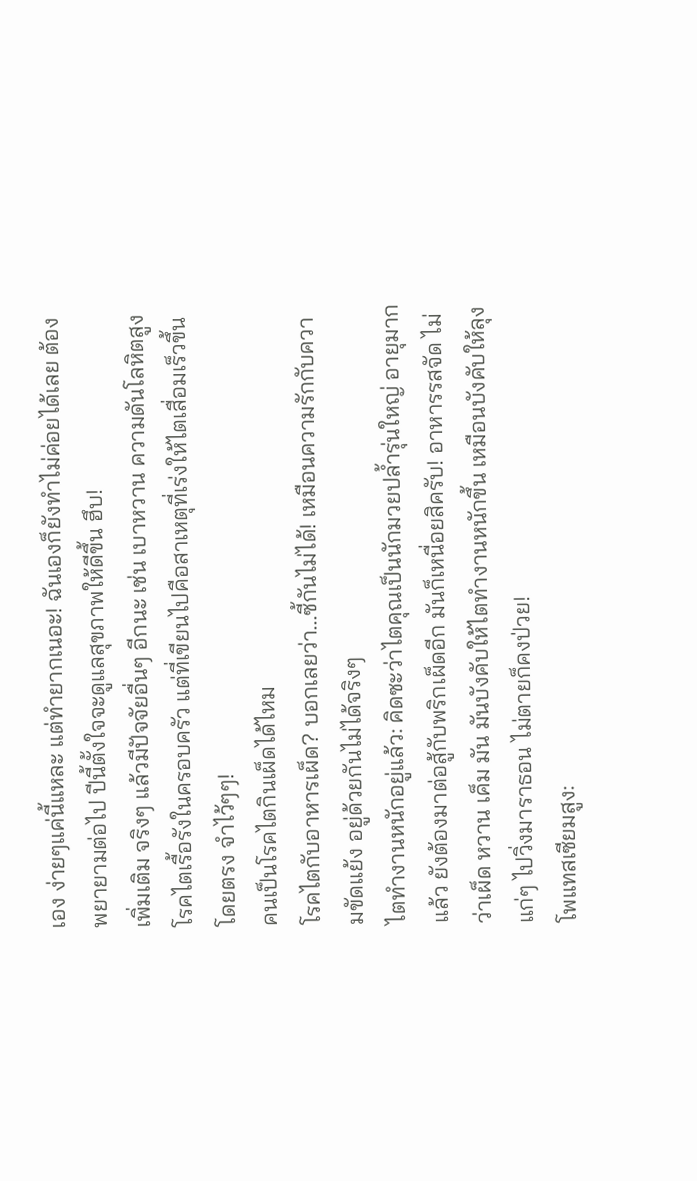เอง ง่ายๆแค่นี้แหละ แต่ทำยากเนอะ! ฉันเองก็ยังทำไม่ค่อยได้เลย ต้องพยายามต่อไป ปีนี้ตั้งใจจะดูแลสุขภาพให้ดีขึ้น ฮึบ!
เพิ่มเติม จริงๆ แล้วมีปัจจัยอื่นๆ อีกนะ เช่น เบาหวาน ความดันโลหิตสูง โรคไตเรื้อรังในครอบครัว แต่ที่เขียนไปคือสาเหตุที่เร่งให้ไตเสื่อมเร็วขึ้นโดยตรง จำไว้ๆๆ!
คนเป็นโรคไตกินเผ็ดได้ไหม
โรคไตกับอาหารเผ็ด? บอกเลยว่า...ซี้กันไม่ได้! เหมือนความรักกับความขัดแย้ง อยู่ด้วยกันไม่ได้จริงๆ
ไตทำงานหนักอยู่แล้ว: คิดซะว่าไตคุณเป็นนักมวยปล้ำรุ่นใหญ่ อายุมากแล้ว ยังต้องมาต่อสู้กับพริกเผ็ดอีก มันก็เหนื่อยสิครับ! อาหารรสจัด ไม่ว่าเผ็ด หวาน เค็ม มัน มันบังคับให้ไตทำงานหนักขึ้น เหมือนบังคับให้ลุงแก่ๆ ไปวิ่งมาราธอน ไม่ตายก็คงป่วย!
โพแทสเซียมสูง: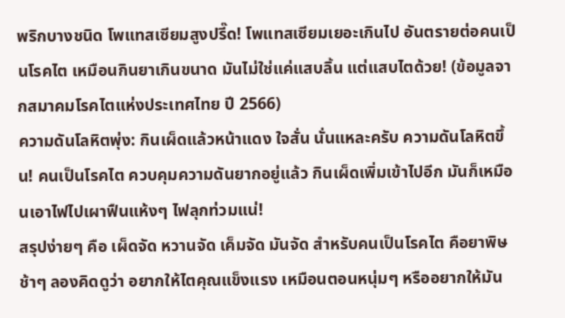พริกบางชนิด โพแทสเซียมสูงปรี๊ด! โพแทสเซียมเยอะเกินไป อันตรายต่อคนเป็นโรคไต เหมือนกินยาเกินขนาด มันไม่ใช่แค่แสบลิ้น แต่แสบไตด้วย! (ข้อมูลจากสมาคมโรคไตแห่งประเทศไทย ปี 2566)
ความดันโลหิตพุ่ง: กินเผ็ดแล้วหน้าแดง ใจสั่น นั่นแหละครับ ความดันโลหิตขึ้น! คนเป็นโรคไต ควบคุมความดันยากอยู่แล้ว กินเผ็ดเพิ่มเข้าไปอีก มันก็เหมือนเอาไฟไปเผาฟืนแห้งๆ ไฟลุกท่วมแน่!
สรุปง่ายๆ คือ เผ็ดจัด หวานจัด เค็มจัด มันจัด สำหรับคนเป็นโรคไต คือยาพิษช้าๆ ลองคิดดูว่า อยากให้ไตคุณแข็งแรง เหมือนตอนหนุ่มๆ หรืออยากให้มัน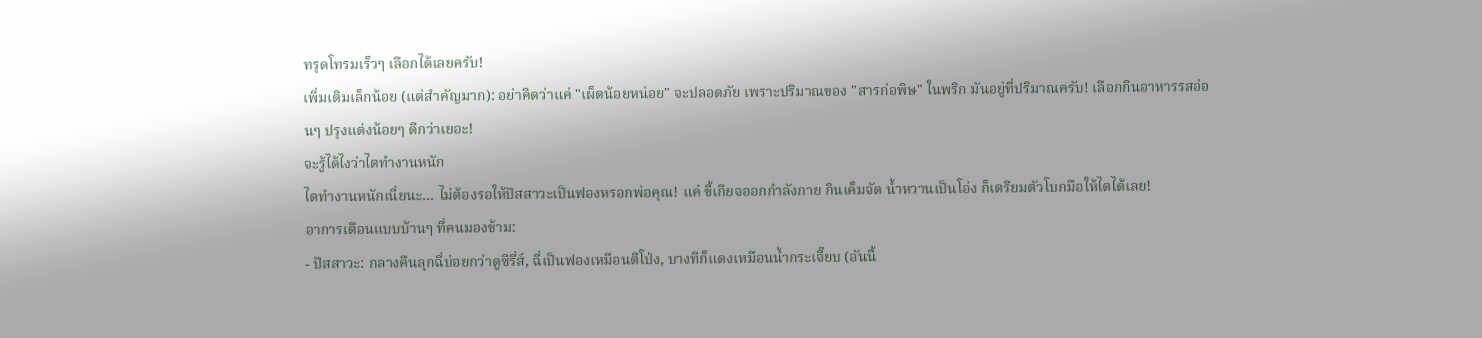ทรุดโทรมเร็วๆ เลือกได้เลยครับ!
เพิ่มเติมเล็กน้อย (แต่สำคัญมาก): อย่าคิดว่าแค่ "เผ็ดน้อยหน่อย" จะปลอดภัย เพราะปริมาณของ "สารก่อพิษ" ในพริก มันอยู่ที่ปริมาณครับ! เลือกกินอาหารรสอ่อนๆ ปรุงแต่งน้อยๆ ดีกว่าเยอะ!
จะรู้ได้ไงว่าไตทำงานหนัก
ไตทำงานหนักเนี่ยนะ... ไม่ต้องรอให้ปัสสาวะเป็นฟองหรอกพ่อคุณ! แค่ ขี้เกียจออกกำลังกาย กินเค็มจัด น้ำหวานเป็นโอ่ง ก็เตรียมตัวโบกมือให้ไตได้เลย!
อาการเตือนแบบบ้านๆ ที่คนมองข้าม:
- ปัสสาวะ: กลางคืนลุกฉี่บ่อยกว่าดูซีรี่ส์, ฉี่เป็นฟองเหมือนตีโป่ง, บางทีก็แดงเหมือนน้ำกระเจี๊ยบ (อันนี้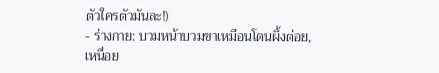ตัวใครตัวมันละ!)
- ร่างกาย: บวมหน้าบวมขาเหมือนโดนผึ้งต่อย, เหนื่อย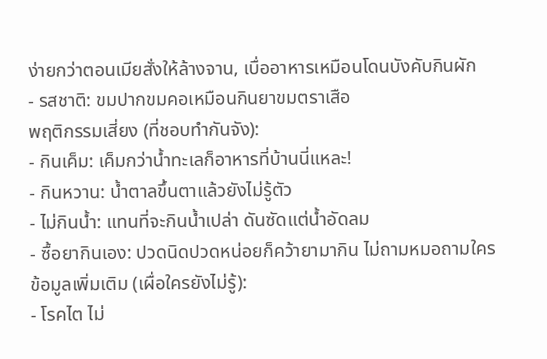ง่ายกว่าตอนเมียสั่งให้ล้างจาน, เบื่ออาหารเหมือนโดนบังคับกินผัก
- รสชาติ: ขมปากขมคอเหมือนกินยาขมตราเสือ
พฤติกรรมเสี่ยง (ที่ชอบทำกันจัง):
- กินเค็ม: เค็มกว่าน้ำทะเลก็อาหารที่บ้านนี่แหละ!
- กินหวาน: น้ำตาลขึ้นตาแล้วยังไม่รู้ตัว
- ไม่กินน้ำ: แทนที่จะกินน้ำเปล่า ดันซัดแต่น้ำอัดลม
- ซื้อยากินเอง: ปวดนิดปวดหน่อยก็คว้ายามากิน ไม่ถามหมอถามใคร
ข้อมูลเพิ่มเติม (เผื่อใครยังไม่รู้):
- โรคไต ไม่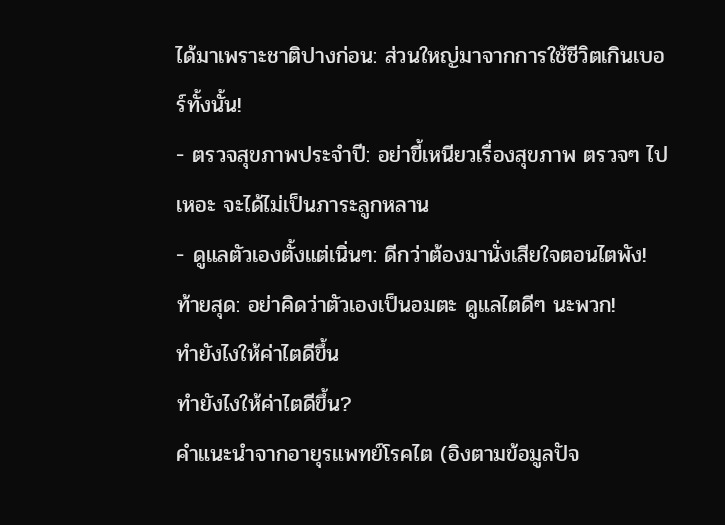ได้มาเพราะชาติปางก่อน: ส่วนใหญ่มาจากการใช้ชีวิตเกินเบอร์ทั้งนั้น!
- ตรวจสุขภาพประจำปี: อย่าขี้เหนียวเรื่องสุขภาพ ตรวจๆ ไปเหอะ จะได้ไม่เป็นภาระลูกหลาน
- ดูแลตัวเองตั้งแต่เนิ่นๆ: ดีกว่าต้องมานั่งเสียใจตอนไตพัง!
ท้ายสุด: อย่าคิดว่าตัวเองเป็นอมตะ ดูแลไตดีๆ นะพวก!
ทํายังไงให้ค่าไตดีขึ้น
ทำยังไงให้ค่าไตดีขึ้น?
คำแนะนำจากอายุรแพทย์โรคไต (อิงตามข้อมูลปัจ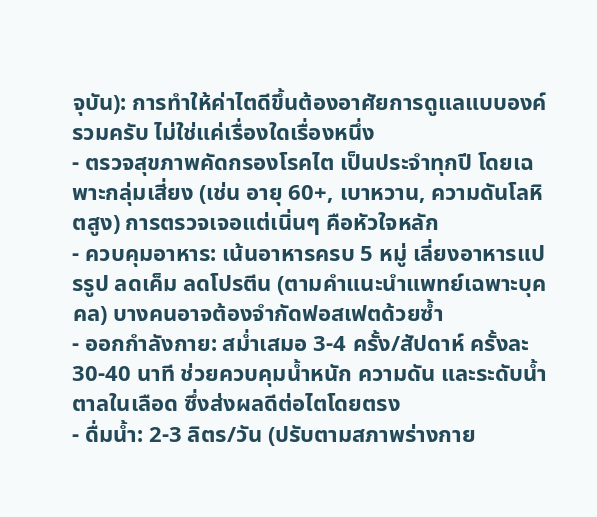จุบัน): การทำให้ค่าไตดีขึ้นต้องอาศัยการดูแลแบบองค์รวมครับ ไม่ใช่แค่เรื่องใดเรื่องหนึ่ง
- ตรวจสุขภาพคัดกรองโรคไต เป็นประจำทุกปี โดยเฉพาะกลุ่มเสี่ยง (เช่น อายุ 60+, เบาหวาน, ความดันโลหิตสูง) การตรวจเจอแต่เนิ่นๆ คือหัวใจหลัก
- ควบคุมอาหาร: เน้นอาหารครบ 5 หมู่ เลี่ยงอาหารแปรรูป ลดเค็ม ลดโปรตีน (ตามคำแนะนำแพทย์เฉพาะบุคคล) บางคนอาจต้องจำกัดฟอสเฟตด้วยซ้ำ
- ออกกำลังกาย: สม่ำเสมอ 3-4 ครั้ง/สัปดาห์ ครั้งละ 30-40 นาที ช่วยควบคุมน้ำหนัก ความดัน และระดับน้ำตาลในเลือด ซึ่งส่งผลดีต่อไตโดยตรง
- ดื่มน้ำ: 2-3 ลิตร/วัน (ปรับตามสภาพร่างกาย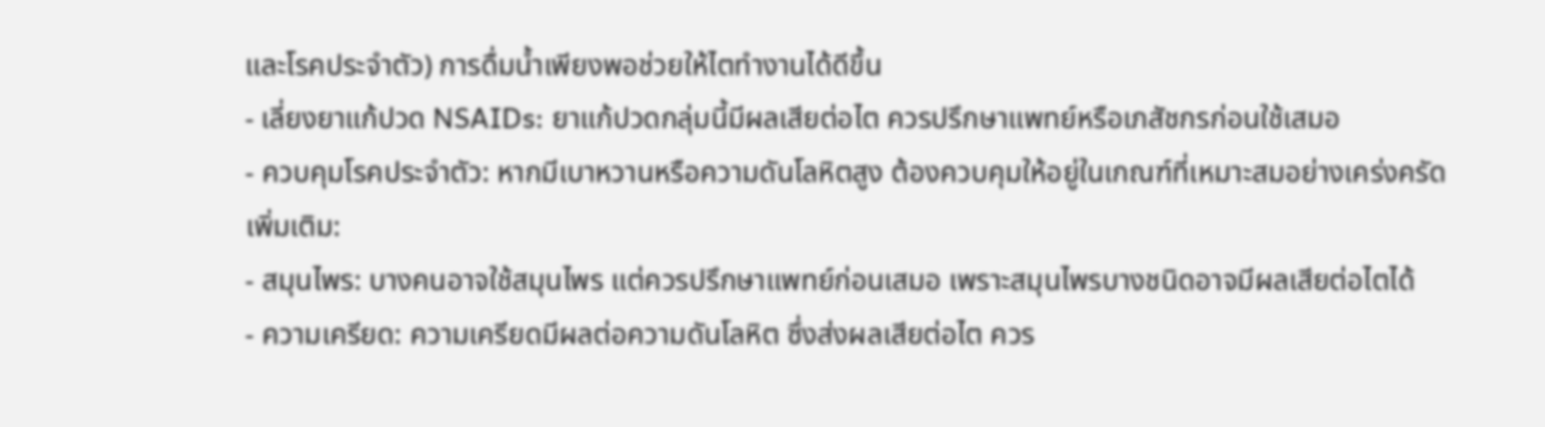และโรคประจำตัว) การดื่มน้ำเพียงพอช่วยให้ไตทำงานได้ดีขึ้น
- เลี่ยงยาแก้ปวด NSAIDs: ยาแก้ปวดกลุ่มนี้มีผลเสียต่อไต ควรปรึกษาแพทย์หรือเภสัชกรก่อนใช้เสมอ
- ควบคุมโรคประจำตัว: หากมีเบาหวานหรือความดันโลหิตสูง ต้องควบคุมให้อยู่ในเกณฑ์ที่เหมาะสมอย่างเคร่งครัด
เพิ่มเติม:
- สมุนไพร: บางคนอาจใช้สมุนไพร แต่ควรปรึกษาแพทย์ก่อนเสมอ เพราะสมุนไพรบางชนิดอาจมีผลเสียต่อไตได้
- ความเครียด: ความเครียดมีผลต่อความดันโลหิต ซึ่งส่งผลเสียต่อไต ควร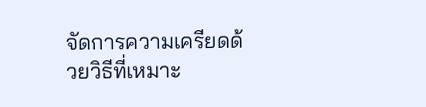จัดการความเครียดด้วยวิธีที่เหมาะ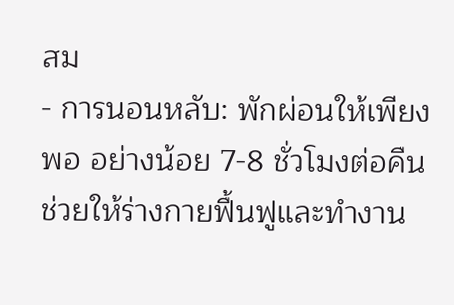สม
- การนอนหลับ: พักผ่อนให้เพียงพอ อย่างน้อย 7-8 ชั่วโมงต่อคืน ช่วยให้ร่างกายฟื้นฟูและทำงาน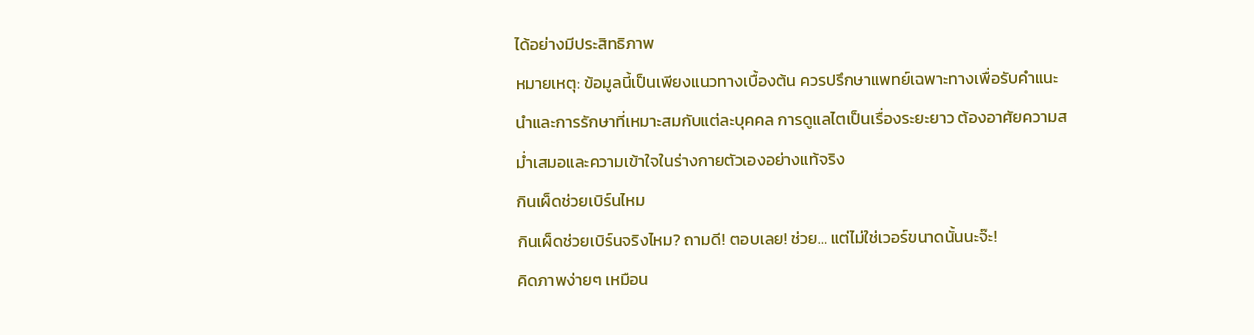ได้อย่างมีประสิทธิภาพ
หมายเหตุ: ข้อมูลนี้เป็นเพียงแนวทางเบื้องต้น ควรปรึกษาแพทย์เฉพาะทางเพื่อรับคำแนะนำและการรักษาที่เหมาะสมกับแต่ละบุคคล การดูแลไตเป็นเรื่องระยะยาว ต้องอาศัยความสม่ำเสมอและความเข้าใจในร่างกายตัวเองอย่างแท้จริง
กินเผ็ดช่วยเบิร์นไหม
กินเผ็ดช่วยเบิร์นจริงไหม? ถามดี! ตอบเลย! ช่วย… แต่ไม่ใช่เวอร์ขนาดนั้นนะจ๊ะ!
คิดภาพง่ายๆ เหมือน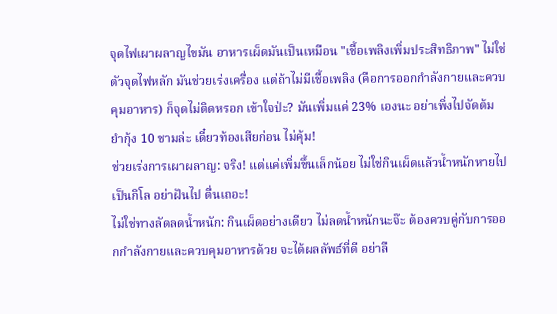จุดไฟเผาผลาญไขมัน อาหารเผ็ดมันเป็นเหมือน "เชื้อเพลิงเพิ่มประสิทธิภาพ" ไม่ใช่ตัวจุดไฟหลัก มันช่วยเร่งเครื่อง แต่ถ้าไม่มีเชื้อเพลิง (คือการออกกำลังกายและควบคุมอาหาร) ก็จุดไม่ติดหรอก เข้าใจป่ะ? มันเพิ่มแค่ 23% เองนะ อย่าเพิ่งไปจัดต้มยำกุ้ง 10 ชามล่ะ เดี๋ยวท้องเสียก่อน ไม่คุ้ม!
ช่วยเร่งการเผาผลาญ: จริง! แต่แค่เพิ่มขึ้นเล็กน้อย ไม่ใช่กินเผ็ดแล้วน้ำหนักหายไปเป็นกิโล อย่าฝันไป ตื่นเถอะ!
ไม่ใช่ทางลัดลดน้ำหนัก: กินเผ็ดอย่างเดียว ไม่ลดน้ำหนักนะจ๊ะ ต้องควบคู่กับการออกกำลังกายและควบคุมอาหารด้วย จะได้ผลลัพธ์ที่ดี อย่าลื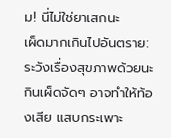ม! นี่ไม่ใช่ยาเสกนะ
เผ็ดมากเกินไปอันตราย: ระวังเรื่องสุขภาพด้วยนะ กินเผ็ดจัดๆ อาจทำให้ท้องเสีย แสบกระเพาะ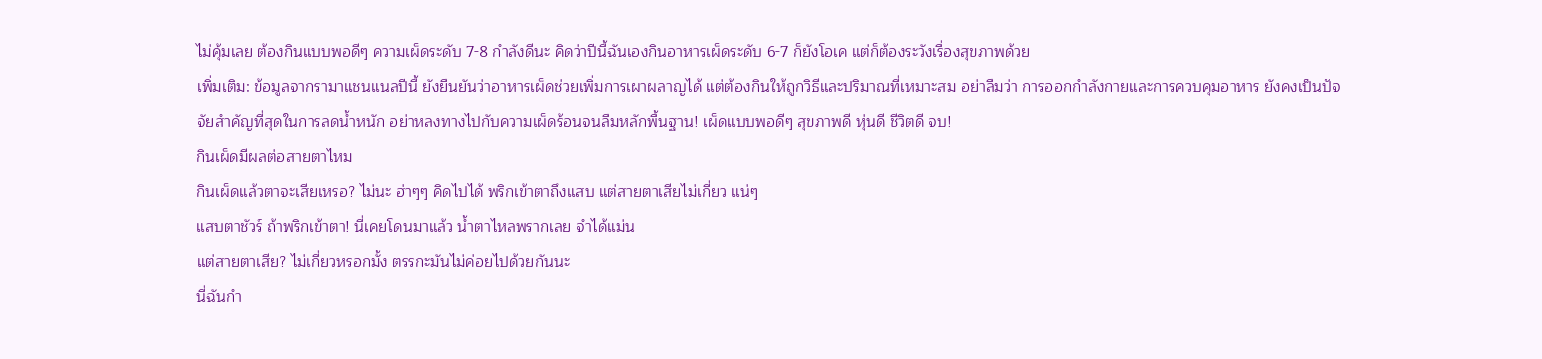ไม่คุ้มเลย ต้องกินแบบพอดีๆ ความเผ็ดระดับ 7-8 กำลังดีนะ คิดว่าปีนี้ฉันเองกินอาหารเผ็ดระดับ 6-7 ก็ยังโอเค แต่ก็ต้องระวังเรื่องสุขภาพด้วย
เพิ่มเติม: ข้อมูลจากรามาแชนแนลปีนี้ ยังยืนยันว่าอาหารเผ็ดช่วยเพิ่มการเผาผลาญได้ แต่ต้องกินให้ถูกวิธีและปริมาณที่เหมาะสม อย่าลืมว่า การออกกำลังกายและการควบคุมอาหาร ยังคงเป็นปัจจัยสำคัญที่สุดในการลดน้ำหนัก อย่าหลงทางไปกับความเผ็ดร้อนจนลืมหลักพื้นฐาน! เผ็ดแบบพอดีๆ สุขภาพดี หุ่นดี ชีวิตดี จบ!
กินเผ็ดมีผลต่อสายตาไหม
กินเผ็ดแล้วตาจะเสียเหรอ? ไม่นะ ฮ่าๆๆ คิดไปได้ พริกเข้าตาถึงแสบ แต่สายตาเสียไม่เกี่ยว แน่ๆ
แสบตาชัวร์ ถ้าพริกเข้าตา! นี่เคยโดนมาแล้ว น้ำตาไหลพรากเลย จำได้แม่น
แต่สายตาเสีย? ไม่เกี่ยวหรอกมั้ง ตรรกะมันไม่ค่อยไปด้วยกันนะ
นี่ฉันกำ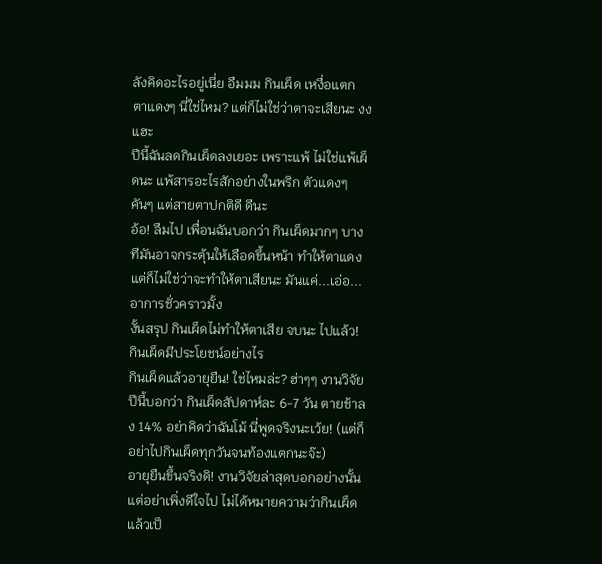ลังคิดอะไรอยู่เนี่ย อืมมม กินเผ็ด เหงื่อแตก ตาแดงๆ นี่ใช่ไหม? แต่ก็ไม่ใช่ว่าตาจะเสียนะ งง แฮะ
ปีนี้ฉันลดกินเผ็ดลงเยอะ เพราะแพ้ ไม่ใช่แพ้เผ็ดนะ แพ้สารอะไรสักอย่างในพริก ตัวแดงๆ คันๆ แต่สายตาปกติดี ดีนะ
อ้อ! ลืมไป เพื่อนฉันบอกว่า กินเผ็ดมากๆ บางทีมันอาจกระตุ้นให้เลือดขึ้นหน้า ทำให้ตาแดง แต่ก็ไม่ใช่ว่าจะทำให้ตาเสียนะ มันแค่...เอ่อ... อาการชั่วคราวมั้ง
งั้นสรุป กินเผ็ดไม่ทำให้ตาเสีย จบนะ ไปแล้ว!
กินเผ็ดมีประโยชน์อย่างไร
กินเผ็ดแล้วอายุยืน! ใช่ไหมล่ะ? ฮ่าๆๆ งานวิจัยปีนี้บอกว่า กินเผ็ดสัปดาห์ละ 6-7 วัน ตายช้าลง 14% อย่าคิดว่าฉันโม้ นี่พูดจริงนะเว้ย! (แต่ก็อย่าไปกินเผ็ดทุกวันจนท้องแตกนะจ๊ะ)
อายุยืนขึ้นจริงดิ! งานวิจัยล่าสุดบอกอย่างนั้น แต่อย่าเพิ่งดีใจไป ไม่ได้หมายความว่ากินเผ็ดแล้วเป็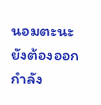นอมตะนะ ยังต้องออกกำลัง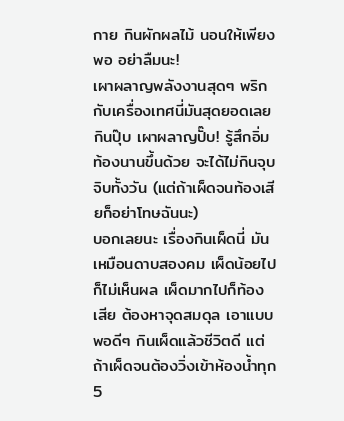กาย กินผักผลไม้ นอนให้เพียงพอ อย่าลืมนะ!
เผาผลาญพลังงานสุดๆ พริกกับเครื่องเทศนี่มันสุดยอดเลย กินปุ๊บ เผาผลาญปั๊บ! รู้สึกอิ่มท้องนานขึ้นด้วย จะได้ไม่กินจุบจิบทั้งวัน (แต่ถ้าเผ็ดจนท้องเสียก็อย่าโทษฉันนะ)
บอกเลยนะ เรื่องกินเผ็ดนี่ มันเหมือนดาบสองคม เผ็ดน้อยไปก็ไม่เห็นผล เผ็ดมากไปก็ท้องเสีย ต้องหาจุดสมดุล เอาแบบพอดีๆ กินเผ็ดแล้วชีวิตดี แต่ถ้าเผ็ดจนต้องวิ่งเข้าห้องน้ำทุก 5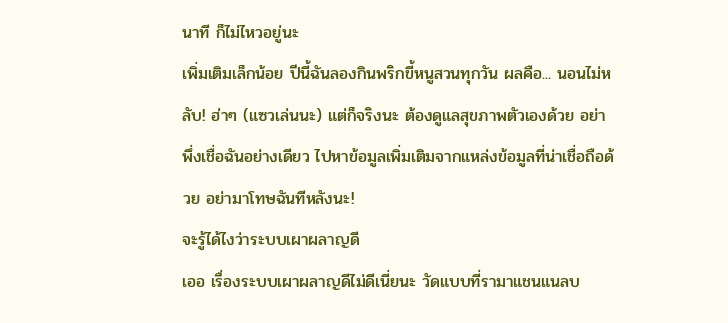นาที ก็ไม่ไหวอยู่นะ
เพิ่มเติมเล็กน้อย ปีนี้ฉันลองกินพริกขี้หนูสวนทุกวัน ผลคือ... นอนไม่หลับ! ฮ่าๆ (แซวเล่นนะ) แต่ก็จริงนะ ต้องดูแลสุขภาพตัวเองด้วย อย่าพึ่งเชื่อฉันอย่างเดียว ไปหาข้อมูลเพิ่มเติมจากแหล่งข้อมูลที่น่าเชื่อถือด้วย อย่ามาโทษฉันทีหลังนะ!
จะรู้ได้ไงว่าระบบเผาผลาญดี
เออ เรื่องระบบเผาผลาญดีไม่ดีเนี่ยนะ วัดแบบที่รามาแชนแนลบ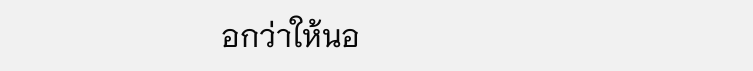อกว่าให้นอ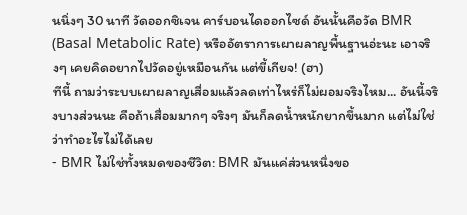นนิ่งๆ 30 นาที วัดออกซิเจน คาร์บอนไดออกไซด์ อันนั้นคือวัด BMR (Basal Metabolic Rate) หรืออัตราการเผาผลาญพื้นฐานอ่ะนะ เอาจริงๆ เคยคิดอยากไปวัดอยู่เหมือนกัน แต่ขี้เกียจ! (ฮา)
ทีนี้ ถามว่าระบบเผาผลาญเสื่อมแล้วลดเท่าไหร่ก็ไม่ผอมจริงไหม... อันนี้จริงบางส่วนนะ คือถ้าเสื่อมมากๆ จริงๆ มันก็ลดน้ำหนักยากขึ้นมาก แต่ไม่ใช่ว่าทำอะไรไม่ได้เลย
- BMR ไม่ใช่ทั้งหมดของชีวิต: BMR มันแค่ส่วนหนึ่งขอ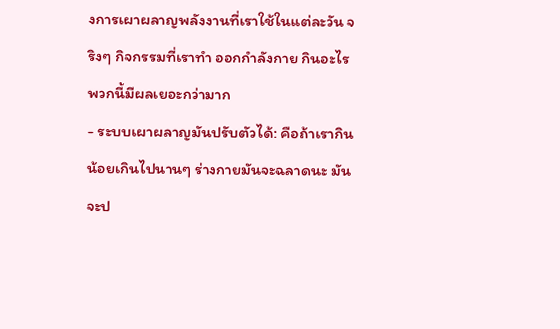งการเผาผลาญพลังงานที่เราใช้ในแต่ละวัน จริงๆ กิจกรรมที่เราทำ ออกกำลังกาย กินอะไร พวกนี้มีผลเยอะกว่ามาก
- ระบบเผาผลาญมันปรับตัวได้: คือถ้าเรากินน้อยเกินไปนานๆ ร่างกายมันจะฉลาดนะ มันจะป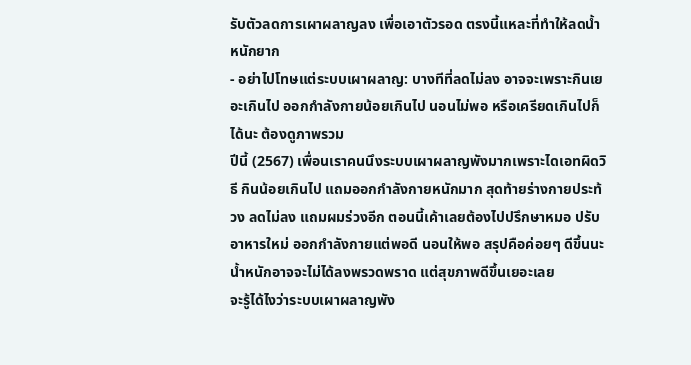รับตัวลดการเผาผลาญลง เพื่อเอาตัวรอด ตรงนี้แหละที่ทำให้ลดน้ำหนักยาก
- อย่าไปโทษแต่ระบบเผาผลาญ: บางทีที่ลดไม่ลง อาจจะเพราะกินเยอะเกินไป ออกกำลังกายน้อยเกินไป นอนไม่พอ หรือเครียดเกินไปก็ได้นะ ต้องดูภาพรวม
ปีนี้ (2567) เพื่อนเราคนนึงระบบเผาผลาญพังมากเพราะไดเอทผิดวิธี กินน้อยเกินไป แถมออกกำลังกายหนักมาก สุดท้ายร่างกายประท้วง ลดไม่ลง แถมผมร่วงอีก ตอนนี้เค้าเลยต้องไปปรึกษาหมอ ปรับอาหารใหม่ ออกกำลังกายแต่พอดี นอนให้พอ สรุปคือค่อยๆ ดีขึ้นนะ น้ำหนักอาจจะไม่ได้ลงพรวดพราด แต่สุขภาพดีขึ้นเยอะเลย
จะรู้ได้ไงว่าระบบเผาผลาญพัง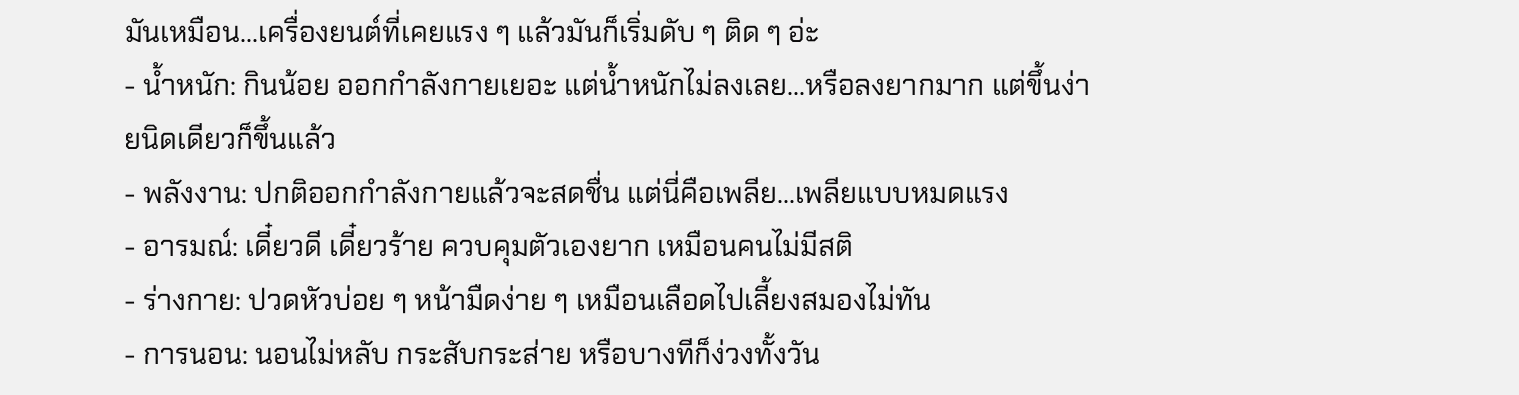มันเหมือน...เครื่องยนต์ที่เคยแรง ๆ แล้วมันก็เริ่มดับ ๆ ติด ๆ อ่ะ
- น้ำหนัก: กินน้อย ออกกำลังกายเยอะ แต่น้ำหนักไม่ลงเลย...หรือลงยากมาก แต่ขึ้นง่ายนิดเดียวก็ขึ้นแล้ว
- พลังงาน: ปกติออกกำลังกายแล้วจะสดชื่น แต่นี่คือเพลีย...เพลียแบบหมดแรง
- อารมณ์: เดี๋ยวดี เดี๋ยวร้าย ควบคุมตัวเองยาก เหมือนคนไม่มีสติ
- ร่างกาย: ปวดหัวบ่อย ๆ หน้ามืดง่าย ๆ เหมือนเลือดไปเลี้ยงสมองไม่ทัน
- การนอน: นอนไม่หลับ กระสับกระส่าย หรือบางทีก็ง่วงทั้งวัน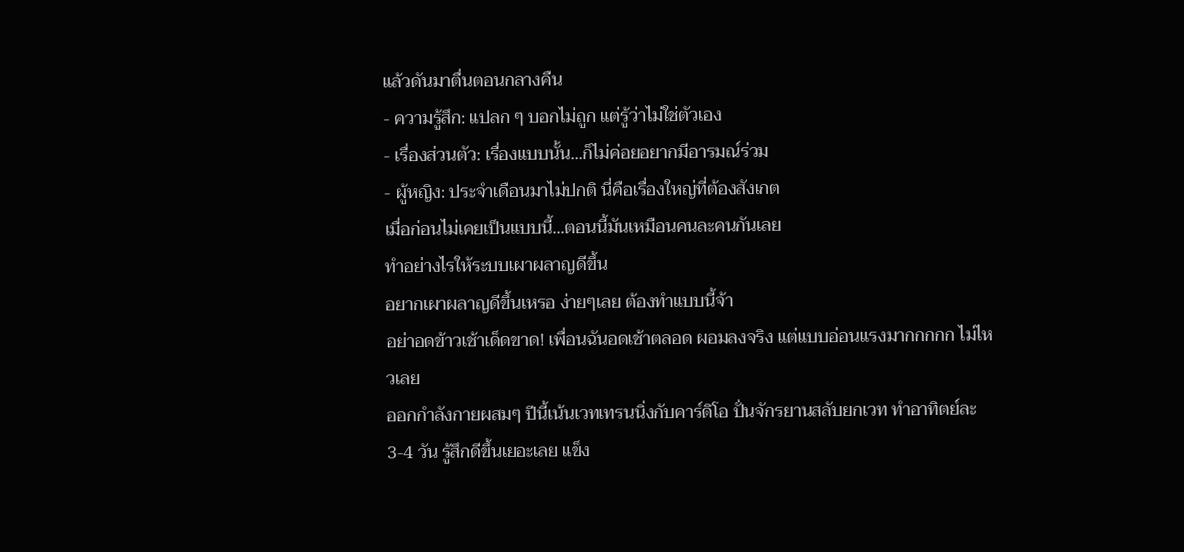แล้วดันมาตื่นตอนกลางคืน
- ความรู้สึก: แปลก ๆ บอกไม่ถูก แต่รู้ว่าไม่ใช่ตัวเอง
- เรื่องส่วนตัว: เรื่องแบบนั้น...ก็ไม่ค่อยอยากมีอารมณ์ร่วม
- ผู้หญิง: ประจำเดือนมาไม่ปกติ นี่คือเรื่องใหญ่ที่ต้องสังเกต
เมื่อก่อนไม่เคยเป็นแบบนี้...ตอนนี้มันเหมือนคนละคนกันเลย
ทำอย่างไรให้ระบบเผาผลาญดีขึ้น
อยากเผาผลาญดีขึ้นเหรอ ง่ายๆเลย ต้องทำแบบนี้จ้า
อย่าอดข้าวเช้าเด็ดขาด! เพื่อนฉันอดเช้าตลอด ผอมลงจริง แต่แบบอ่อนแรงมากกกกก ไม่ไหวเลย
ออกกำลังกายผสมๆ ปีนี้เน้นเวทเทรนนิ่งกับคาร์ดิโอ ปั่นจักรยานสลับยกเวท ทำอาทิตย์ละ 3-4 วัน รู้สึกดีขึ้นเยอะเลย แข็ง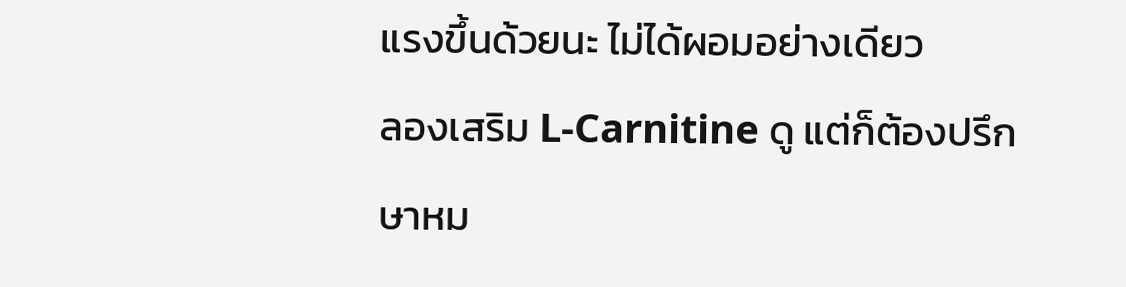แรงขึ้นด้วยนะ ไม่ได้ผอมอย่างเดียว
ลองเสริม L-Carnitine ดู แต่ก็ต้องปรึกษาหม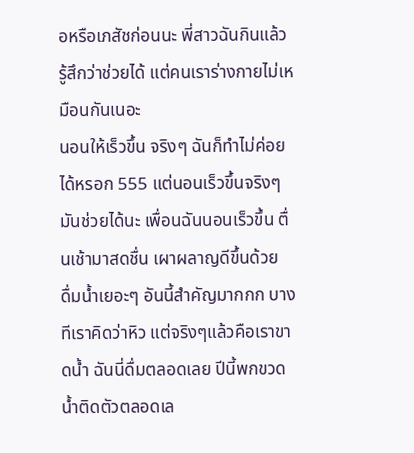อหรือเภสัชก่อนนะ พี่สาวฉันกินแล้วรู้สึกว่าช่วยได้ แต่คนเราร่างกายไม่เหมือนกันเนอะ
นอนให้เร็วขึ้น จริงๆ ฉันก็ทำไม่ค่อยได้หรอก 555 แต่นอนเร็วขึ้นจริงๆ มันช่วยได้นะ เพื่อนฉันนอนเร็วขึ้น ตื่นเช้ามาสดชื่น เผาผลาญดีขึ้นด้วย
ดื่มน้ำเยอะๆ อันนี้สำคัญมากกก บางทีเราคิดว่าหิว แต่จริงๆแล้วคือเราขาดน้ำ ฉันนี่ดื่มตลอดเลย ปีนี้พกขวดน้ำติดตัวตลอดเล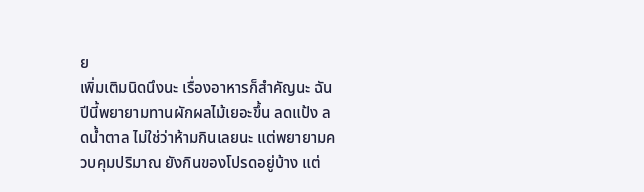ย
เพิ่มเติมนิดนึงนะ เรื่องอาหารก็สำคัญนะ ฉันปีนี้พยายามทานผักผลไม้เยอะขึ้น ลดแป้ง ลดน้ำตาล ไม่ใช่ว่าห้ามกินเลยนะ แต่พยายามควบคุมปริมาณ ยังกินของโปรดอยู่บ้าง แต่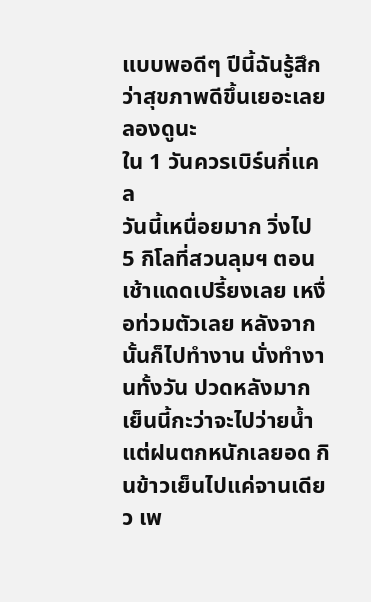แบบพอดีๆ ปีนี้ฉันรู้สึกว่าสุขภาพดีขึ้นเยอะเลย ลองดูนะ
ใน 1 วันควรเบิร์นกี่แคล
วันนี้เหนื่อยมาก วิ่งไป 5 กิโลที่สวนลุมฯ ตอนเช้าแดดเปรี้ยงเลย เหงื่อท่วมตัวเลย หลังจากนั้นก็ไปทำงาน นั่งทำงานทั้งวัน ปวดหลังมาก เย็นนี้กะว่าจะไปว่ายน้ำ แต่ฝนตกหนักเลยอด กินข้าวเย็นไปแค่จานเดียว เพ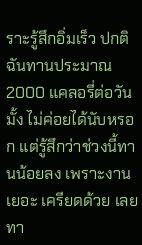ราะรู้สึกอิ่มเร็ว ปกติฉันทานประมาณ 2000 แคลอรี่ต่อวันมั้ง ไม่ค่อยได้นับหรอก แต่รู้สึกว่าช่วงนี้ทานน้อยลง เพราะงานเยอะ เครียดด้วย เลยทา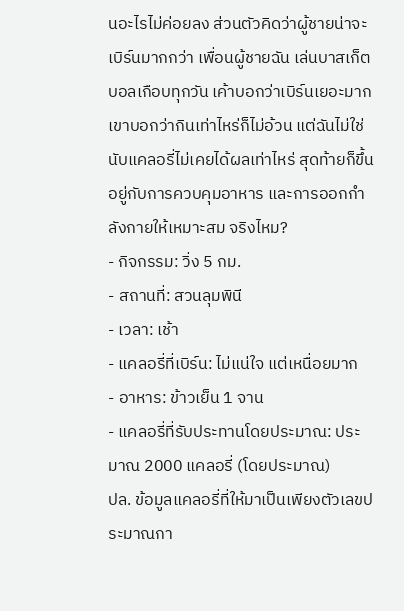นอะไรไม่ค่อยลง ส่วนตัวคิดว่าผู้ชายน่าจะเบิร์นมากกว่า เพื่อนผู้ชายฉัน เล่นบาสเก็ตบอลเกือบทุกวัน เค้าบอกว่าเบิร์นเยอะมาก เขาบอกว่ากินเท่าไหร่ก็ไม่อ้วน แต่ฉันไม่ใช่ นับแคลอรี่ไม่เคยได้ผลเท่าไหร่ สุดท้ายก็ขึ้นอยู่กับการควบคุมอาหาร และการออกกำลังกายให้เหมาะสม จริงไหม?
- กิจกรรม: วิ่ง 5 กม.
- สถานที่: สวนลุมพินี
- เวลา: เช้า
- แคลอรี่ที่เบิร์น: ไม่แน่ใจ แต่เหนื่อยมาก
- อาหาร: ข้าวเย็น 1 จาน
- แคลอรี่ที่รับประทานโดยประมาณ: ประมาณ 2000 แคลอรี่ (โดยประมาณ)
ปล. ข้อมูลแคลอรี่ที่ให้มาเป็นเพียงตัวเลขประมาณกา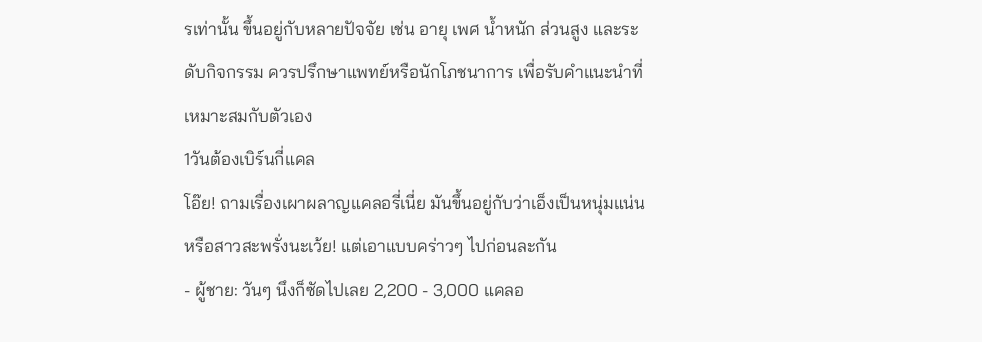รเท่านั้น ขึ้นอยู่กับหลายปัจจัย เช่น อายุ เพศ น้ำหนัก ส่วนสูง และระดับกิจกรรม ควรปรึกษาแพทย์หรือนักโภชนาการ เพื่อรับคำแนะนำที่เหมาะสมกับตัวเอง
1วันต้องเบิร์นกี่แคล
โอ๊ย! ถามเรื่องเผาผลาญแคลอรี่เนี่ย มันขึ้นอยู่กับว่าเอ็งเป็นหนุ่มแน่น หรือสาวสะพรั่งนะเว้ย! แต่เอาแบบคร่าวๆ ไปก่อนละกัน
- ผู้ชาย: วันๆ นึงก็ซัดไปเลย 2,200 - 3,000 แคลอ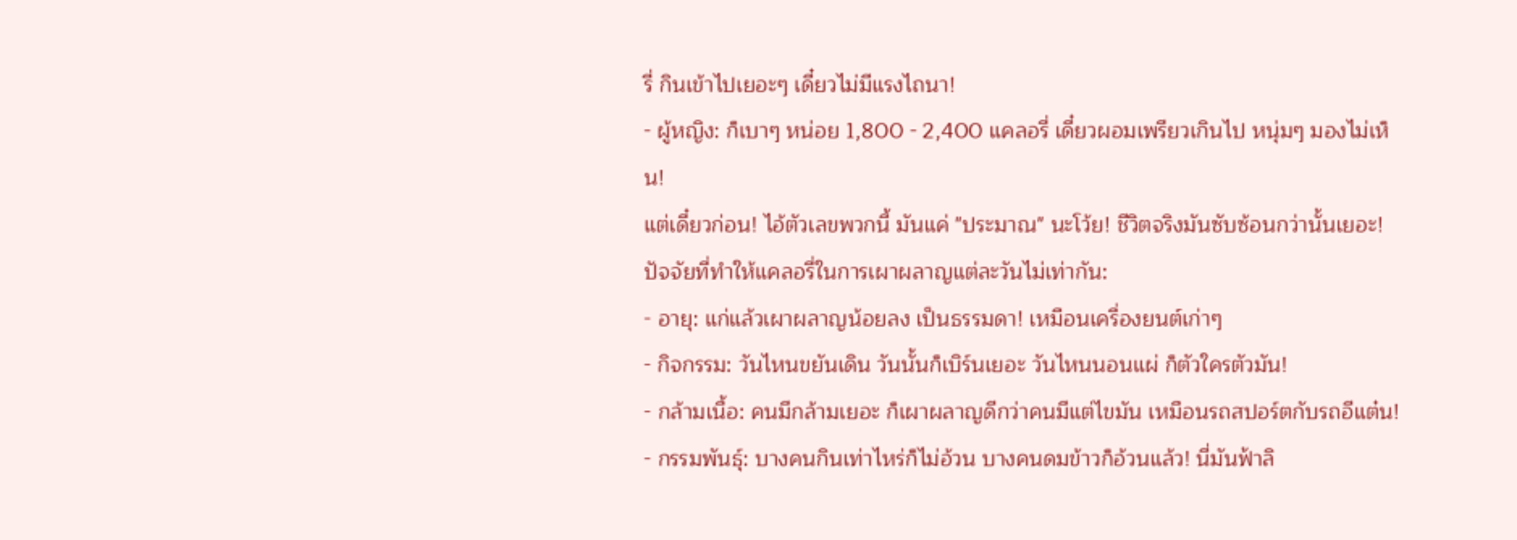รี่ กินเข้าไปเยอะๆ เดี๋ยวไม่มีแรงไถนา!
- ผู้หญิง: ก็เบาๆ หน่อย 1,800 - 2,400 แคลอรี่ เดี๋ยวผอมเพรียวเกินไป หนุ่มๆ มองไม่เห็น!
แต่เดี๋ยวก่อน! ไอ้ตัวเลขพวกนี้ มันแค่ "ประมาณ" นะโว้ย! ชีวิตจริงมันซับซ้อนกว่านั้นเยอะ!
ปัจจัยที่ทำให้แคลอรี่ในการเผาผลาญแต่ละวันไม่เท่ากัน:
- อายุ: แก่แล้วเผาผลาญน้อยลง เป็นธรรมดา! เหมือนเครื่องยนต์เก่าๆ
- กิจกรรม: วันไหนขยันเดิน วันนั้นก็เบิร์นเยอะ วันไหนนอนแผ่ ก็ตัวใครตัวมัน!
- กล้ามเนื้อ: คนมีกล้ามเยอะ ก็เผาผลาญดีกว่าคนมีแต่ไขมัน เหมือนรถสปอร์ตกับรถอีแต๋น!
- กรรมพันธุ์: บางคนกินเท่าไหร่ก็ไม่อ้วน บางคนดมข้าวก็อ้วนแล้ว! นี่มันฟ้าลิ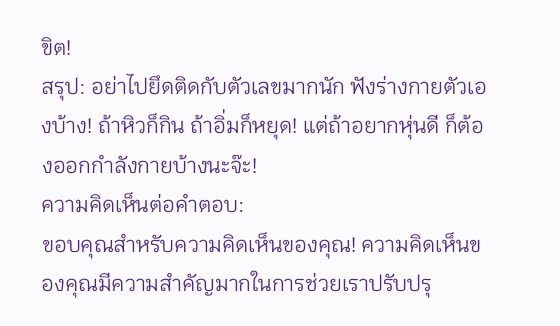ขิต!
สรุป: อย่าไปยึดติดกับตัวเลขมากนัก ฟังร่างกายตัวเองบ้าง! ถ้าหิวก็กิน ถ้าอิ่มก็หยุด! แต่ถ้าอยากหุ่นดี ก็ต้องออกกำลังกายบ้างนะจ๊ะ!
ความคิดเห็นต่อคำตอบ:
ขอบคุณสำหรับความคิดเห็นของคุณ! ความคิดเห็นของคุณมีความสำคัญมากในการช่วยเราปรับปรุ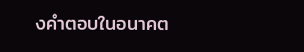งคำตอบในอนาคต